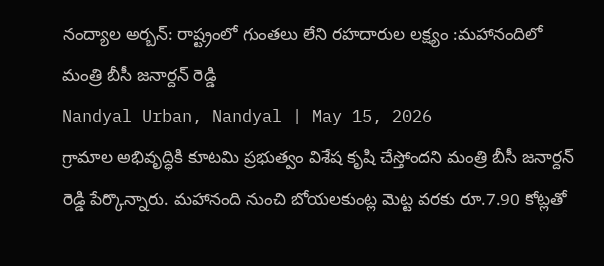నంద్యాల అర్బన్: రాష్ట్రంలో గుంతలు లేని రహదారుల లక్ష్యం :మహానందిలో మంత్రి బీసీ జనార్దన్ రెడ్డి
Nandyal Urban, Nandyal | May 15, 2026
గ్రామాల అభివృద్ధికి కూటమి ప్రభుత్వం విశేష కృషి చేస్తోందని మంత్రి బీసీ జనార్దన్ రెడ్డి పేర్కొన్నారు. మహానంది నుంచి బోయలకుంట్ల మెట్ట వరకు రూ.7.90 కోట్లతో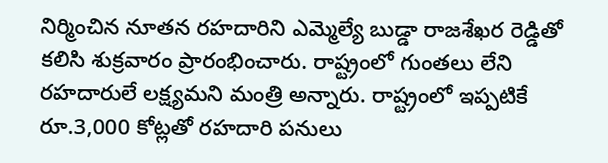నిర్మించిన నూతన రహదారిని ఎమ్మెల్యే బుడ్డా రాజశేఖర రెడ్డితో కలిసి శుక్రవారం ప్రారంభించారు. రాష్ట్రంలో గుంతలు లేని రహదారులే లక్ష్యమని మంత్రి అన్నారు. రాష్ట్రంలో ఇప్పటికే రూ.3,000 కోట్లతో రహదారి పనులు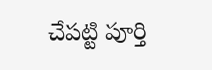చేపట్టి పూర్తి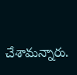చేశామన్నారు.